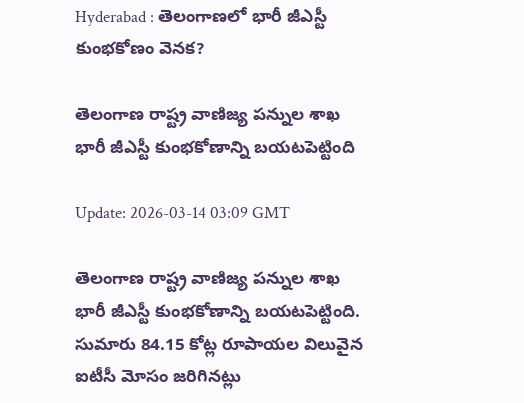Hyderabad : తెలంగాణలో భారీ జీఎస్టీ కుంభకోణం వెనక?

తెలంగాణ రాష్ట్ర వాణిజ్య పన్నుల శాఖ భారీ జీఎస్టీ కుంభకోణాన్ని బయటపెట్టింది

Update: 2026-03-14 03:09 GMT

తెలంగాణ రాష్ట్ర వాణిజ్య పన్నుల శాఖ భారీ జీఎస్టీ కుంభకోణాన్ని బయటపెట్టింది. సుమారు 84.15 కోట్ల రూపాయల విలువైన ఐటీసీ మోసం జరిగినట్లు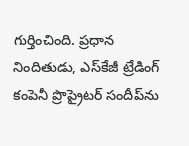గుర్తించింది. ప్రధాన నిందితుడు, ఎస్‌కేజీ ట్రేడింగ్‌ కంపెనీ ప్రొప్రైటర్‌ సందీప్‌ను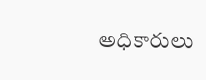అధికారులు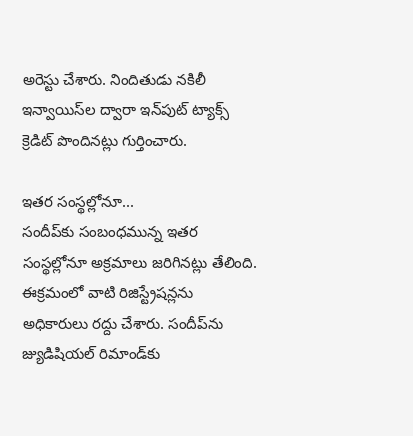అరెస్టు చేశారు. నిందితుడు నకిలీ ఇన్వాయిస్‌ల ద్వారా ఇన్‌పుట్‌ ట్యాక్స్‌ క్రెడిట్‌ పొందినట్లు గుర్తించారు.

ఇతర సంస్థల్లోనూ...
సందీప్‌కు సంబంధమున్న ఇతర సంస్థల్లోనూ అక్రమాలు జరిగినట్లు తేలింది. ఈక్రమంలో వాటి రిజిస్ట్రేషన్లను అధికారులు రద్దు చేశారు. సందీప్‌ను జ్యుడిషియల్‌ రిమాండ్‌కు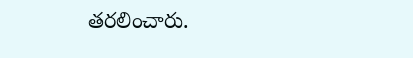తరలించారు.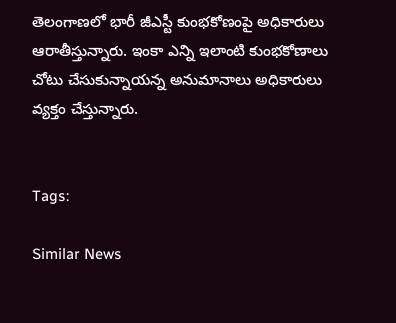తెలంగాణలో భారీ జీఎస్టీ కుంభకోణంపై అధికారులు ఆరాతీస్తున్నారు. ఇంకా ఎన్ని ఇలాంటి కుంభకోణాలు చోటు చేసుకున్నాయన్న అనుమానాలు అధికారులు వ్యక్తం చేస్తున్నారు.


Tags:

Similar News